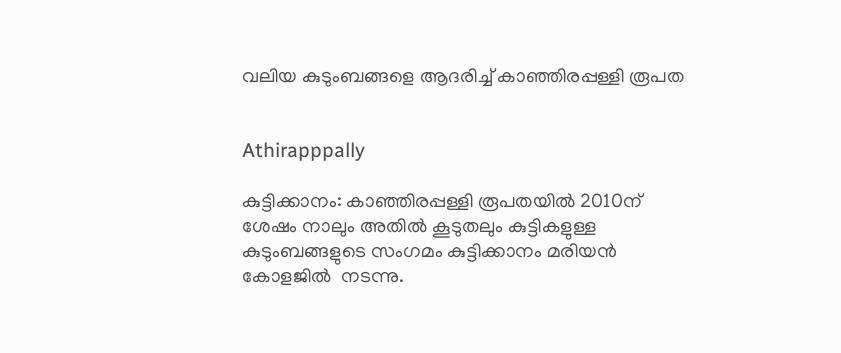വലിയ കുടുംബങ്ങളെ ആദരിച്ച് കാഞ്ഞിരപ്പള്ളി രൂപത


Athirapppally

കുട്ടിക്കാനം: കാഞ്ഞിരപ്പള്ളി രൂപതയില്‍ 2010ന് ശേഷം നാലും അതില്‍ കൂടുതലും കുട്ടികളുള്ള കുടുംബങ്ങളുടെ സംഗമം കുട്ടിക്കാനം മരിയന്‍ കോളജില്‍  നടന്നു.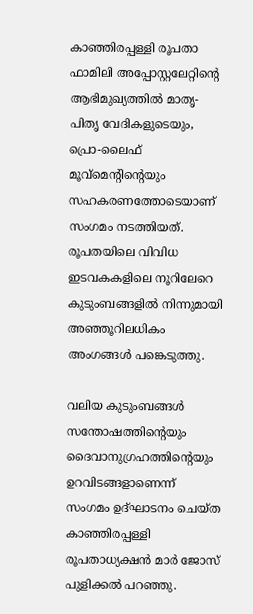കാഞ്ഞിരപ്പള്ളി രൂപതാ ഫാമിലി അപ്പോസ്റ്റലേറ്റിന്റെ ആഭിമുഖ്യത്തില്‍ മാതൃ-പിതൃ വേദികളുടെയും, പ്രൊ-ലൈഫ് മൂവ്മെന്റിന്റെയും സഹകരണത്തോടെയാണ് സംഗമം നടത്തിയത്. രൂപതയിലെ വിവിധ ഇടവകകളിലെ നൂറിലേറെ കുടുംബങ്ങളില്‍ നിന്നുമായി അഞ്ഞൂറിലധികം അംഗങ്ങള്‍ പങ്കെടുത്തു.

വലിയ കുടുംബങ്ങള്‍ സന്തോഷത്തിന്റെയും ദൈവാനുഗ്രഹത്തിന്റെയും ഉറവിടങ്ങളാണെന്ന് സംഗമം ഉദ്ഘാടനം ചെയ്ത കാഞ്ഞിരപ്പള്ളി രൂപതാധ്യക്ഷന്‍ മാര്‍ ജോസ് പുളിക്കല്‍ പറഞ്ഞു.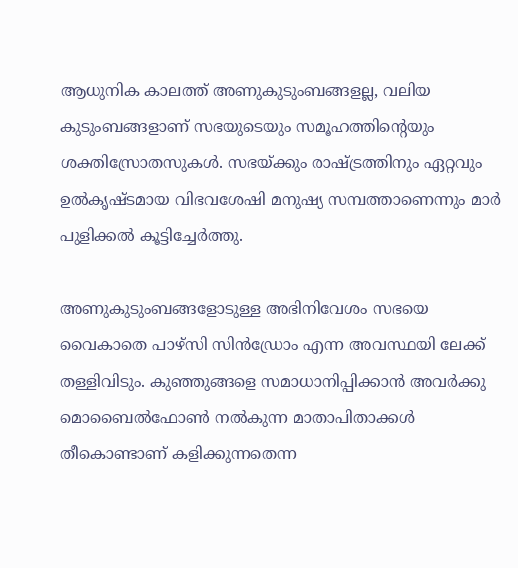ആധുനിക കാലത്ത് അണുകുടുംബങ്ങളല്ല, വലിയ കുടുംബങ്ങളാണ് സഭയുടെയും സമൂഹത്തിന്റെയും ശക്തിസ്രോതസുകള്‍. സഭയ്ക്കും രാഷ്ട്രത്തിനും ഏറ്റവും ഉല്‍കൃഷ്ടമായ വിഭവശേഷി മനുഷ്യ സമ്പത്താണെന്നും മാര്‍ പുളിക്കല്‍ കൂട്ടിച്ചേര്‍ത്തു.

അണുകുടുംബങ്ങളോടുള്ള അഭിനിവേശം സഭയെ വൈകാതെ പാഴ്സി സിന്‍ഡ്രോം എന്ന അവസ്ഥയി ലേക്ക് തള്ളിവിടും. കുഞ്ഞുങ്ങളെ സമാധാനിപ്പിക്കാന്‍ അവര്‍ക്കു മൊബൈല്‍ഫോണ്‍ നല്‍കുന്ന മാതാപിതാക്കള്‍ തീകൊണ്ടാണ് കളിക്കുന്നതെന്ന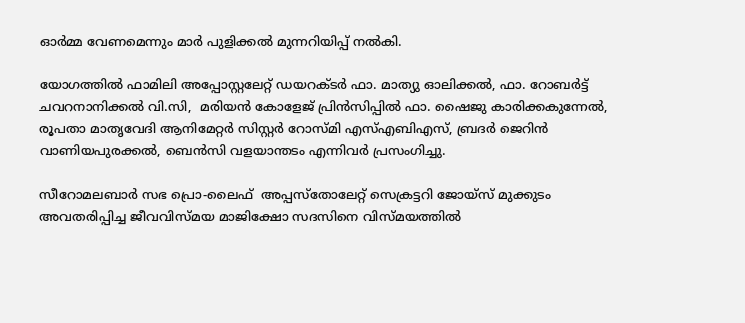ഓര്‍മ്മ വേണമെന്നും മാര്‍ പുളിക്കല്‍ മുന്നറിയിപ്പ് നല്‍കി.

യോഗത്തില്‍ ഫാമിലി അപ്പോസ്റ്റലേറ്റ് ഡയറക്ടര്‍ ഫാ. മാത്യു ഓലിക്കല്‍, ഫാ. റോബര്‍ട്ട് ചവറനാനിക്കല്‍ വി.സി,  മരിയന്‍ കോളേജ് പ്രിന്‍സിപ്പില്‍ ഫാ. ഷൈജു കാരിക്കകുന്നേല്‍, രൂപതാ മാതൃവേദി ആനിമേറ്റര്‍ സിസ്റ്റര്‍ റോസ്മി എസ്എബിഎസ്, ബ്രദര്‍ ജെറിന്‍ വാണിയപുരക്കല്‍, ബെന്‍സി വളയാന്തടം എന്നിവര്‍ പ്രസംഗിച്ചു.

സീറോമലബാര്‍ സഭ പ്രൊ-ലൈഫ്  അപ്പസ്‌തോലേറ്റ് സെക്രട്ടറി ജോയ്സ് മുക്കുടം അവതരിപ്പിച്ച ജീവവിസ്മയ മാജിക്ഷോ സദസിനെ വിസ്മയത്തില്‍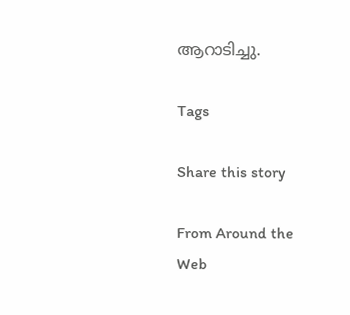ആറാടിച്ചു.

Tags

Share this story

From Around the Web